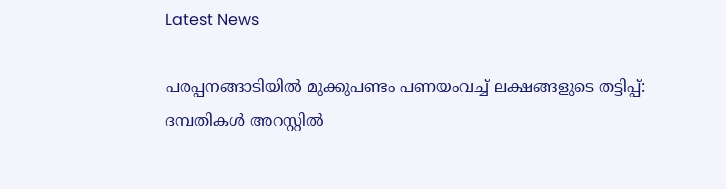Latest News

പരപ്പനങ്ങാടിയില്‍ മുക്കുപണ്ടം പണയംവച്ച് ലക്ഷങ്ങളുടെ തട്ടിപ്പ്: ദമ്പതികള്‍ അറസ്റ്റില്‍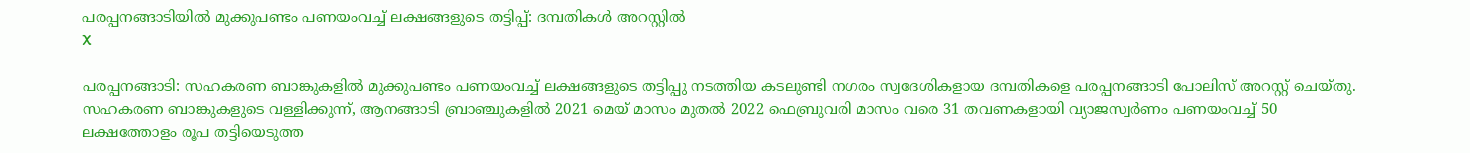പരപ്പനങ്ങാടിയില്‍ മുക്കുപണ്ടം പണയംവച്ച് ലക്ഷങ്ങളുടെ തട്ടിപ്പ്: ദമ്പതികള്‍ അറസ്റ്റില്‍
X

പരപ്പനങ്ങാടി: സഹകരണ ബാങ്കുകളില്‍ മുക്കുപണ്ടം പണയംവച്ച് ലക്ഷങ്ങളുടെ തട്ടിപ്പു നടത്തിയ കടലുണ്ടി നഗരം സ്വദേശികളായ ദമ്പതികളെ പരപ്പനങ്ങാടി പോലിസ് അറസ്റ്റ് ചെയ്തു. സഹകരണ ബാങ്കുകളുടെ വള്ളിക്കുന്ന്, ആനങ്ങാടി ബ്രാഞ്ചുകളില്‍ 2021 മെയ് മാസം മുതല്‍ 2022 ഫെബ്രുവരി മാസം വരെ 31 തവണകളായി വ്യാജസ്വര്‍ണം പണയംവച്ച് 50 ലക്ഷത്തോളം രൂപ തട്ടിയെടുത്ത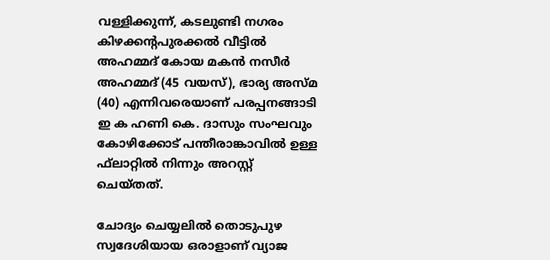വള്ളിക്കുന്ന്, കടലുണ്ടി നഗരം കിഴക്കന്റപുരക്കല്‍ വീട്ടില്‍ അഹമ്മദ് കോയ മകന്‍ നസീര്‍ അഹമ്മദ് (45 വയസ്), ഭാര്യ അസ്മ (40) എന്നിവരെയാണ് പരപ്പനങ്ങാടി ഇ ക ഹണി കെ. ദാസും സംഘവും കോഴിക്കോട് പന്തീരാങ്കാവില്‍ ഉള്ള ഫ്‌ലാറ്റില്‍ നിന്നും അറസ്റ്റ് ചെയ്തത്.

ചോദ്യം ചെയ്യലില്‍ തൊടുപുഴ സ്വദേശിയായ ഒരാളാണ് വ്യാജ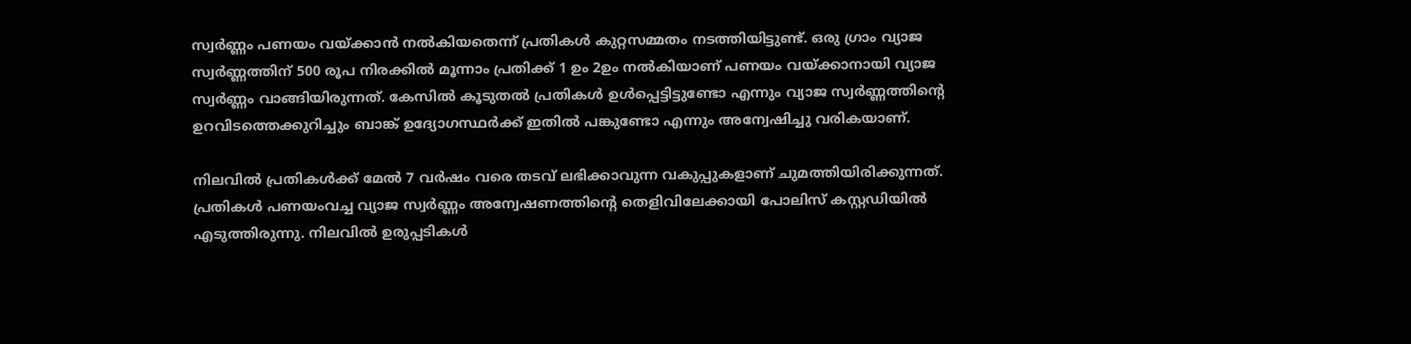സ്വര്‍ണ്ണം പണയം വയ്ക്കാന്‍ നല്‍കിയതെന്ന് പ്രതികള്‍ കുറ്റസമ്മതം നടത്തിയിട്ടുണ്ട്. ഒരു ഗ്രാം വ്യാജ സ്വര്‍ണ്ണത്തിന് 500 രൂപ നിരക്കില്‍ മൂന്നാം പ്രതിക്ക് 1 ഉം 2ഉം നല്‍കിയാണ് പണയം വയ്ക്കാനായി വ്യാജ സ്വര്‍ണ്ണം വാങ്ങിയിരുന്നത്. കേസില്‍ കൂടുതല്‍ പ്രതികള്‍ ഉള്‍പ്പെട്ടിട്ടുണ്ടോ എന്നും വ്യാജ സ്വര്‍ണ്ണത്തിന്റെ ഉറവിടത്തെക്കുറിച്ചും ബാങ്ക് ഉദ്യോഗസ്ഥര്‍ക്ക് ഇതില്‍ പങ്കുണ്ടോ എന്നും അന്വേഷിച്ചു വരികയാണ്.

നിലവില്‍ പ്രതികള്‍ക്ക് മേല്‍ 7 വര്‍ഷം വരെ തടവ് ലഭിക്കാവുന്ന വകുപ്പുകളാണ് ചുമത്തിയിരിക്കുന്നത്. പ്രതികള്‍ പണയംവച്ച വ്യാജ സ്വര്‍ണ്ണം അന്വേഷണത്തിന്റെ തെളിവിലേക്കായി പോലിസ് കസ്റ്റഡിയില്‍ എടുത്തിരുന്നു. നിലവില്‍ ഉരുപ്പടികള്‍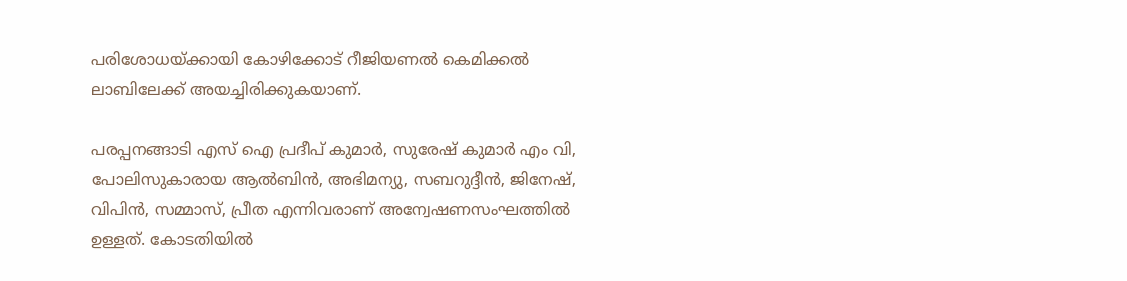പരിശോധയ്ക്കായി കോഴിക്കോട് റീജിയണല്‍ കെമിക്കല്‍ ലാബിലേക്ക് അയച്ചിരിക്കുകയാണ്.

പരപ്പനങ്ങാടി എസ് ഐ പ്രദീപ് കുമാര്‍, സുരേഷ് കുമാര്‍ എം വി, പോലിസുകാരായ ആല്‍ബിന്‍, അഭിമന്യു, സബറുദ്ദീന്‍, ജിനേഷ്, വിപിന്‍, സമ്മാസ്, പ്രീത എന്നിവരാണ് അന്വേഷണസംഘത്തില്‍ ഉള്ളത്. കോടതിയില്‍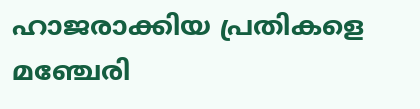ഹാജരാക്കിയ പ്രതികളെ മഞ്ചേരി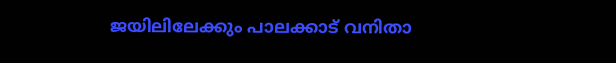ജയിലിലേക്കും പാലക്കാട് വനിതാ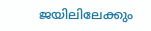ജയിലിലേക്കും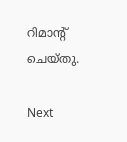റിമാന്റ് ചെയ്തു.

Next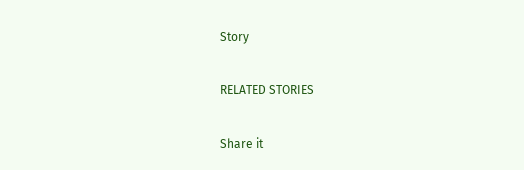Story

RELATED STORIES

Share it